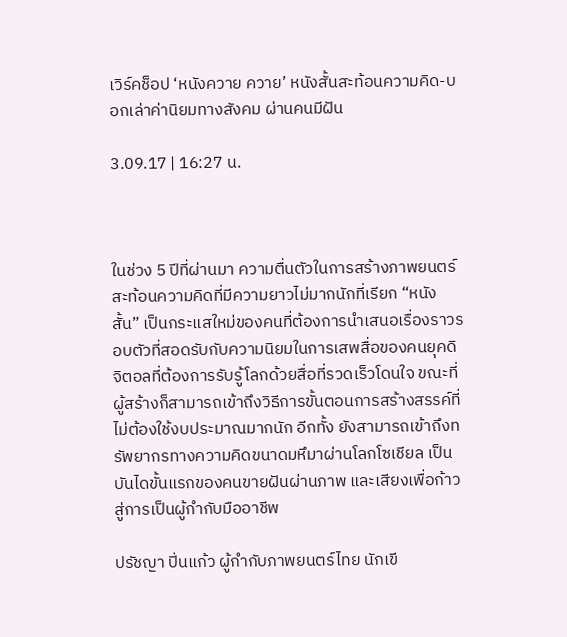เวิร์คช็อป ‘หนังควาย ควาย’ หนังสั้นสะท้อนความคิด-บอกเล่าค่านิยมทางสังคม ผ่านคนมีฝัน

3.09.17 | 16:27 น.



ในช่วง 5 ปีที่ผ่านมา ความตื่นตัวในการสร้างภาพยนตร์สะท้อนความคิดที่มีความยาวไม่มากนักที่เรียก “หนังสั้น” เป็นกระแสใหม่ของคนที่ต้องการนำเสนอเรื่องราวรอบตัวที่สอดรับกับความนิยมในการเสพสื่อของคนยุคดิจิตอลที่ต้องการรับรู้โลกด้วยสื่อที่รวดเร็วโดนใจ ขณะที่ผู้สร้างก็สามารถเข้าถึงวิธีการขั้นตอนการสร้างสรรค์ที่ไม่ต้องใช้งบประมาณมากนัก อีกทั้ง ยังสามารถเข้าถึงทรัพยากรทางความคิดขนาดมหึมาผ่านโลกโซเชียล เป็นบันไดขั้นแรกของคนขายฝันผ่านภาพ และเสียงเพื่อก้าวสู่การเป็นผู้กำกับมืออาชีพ

ปรัชญา ปิ่นแก้ว ผู้กำกับภาพยนตร์ไทย นักเขี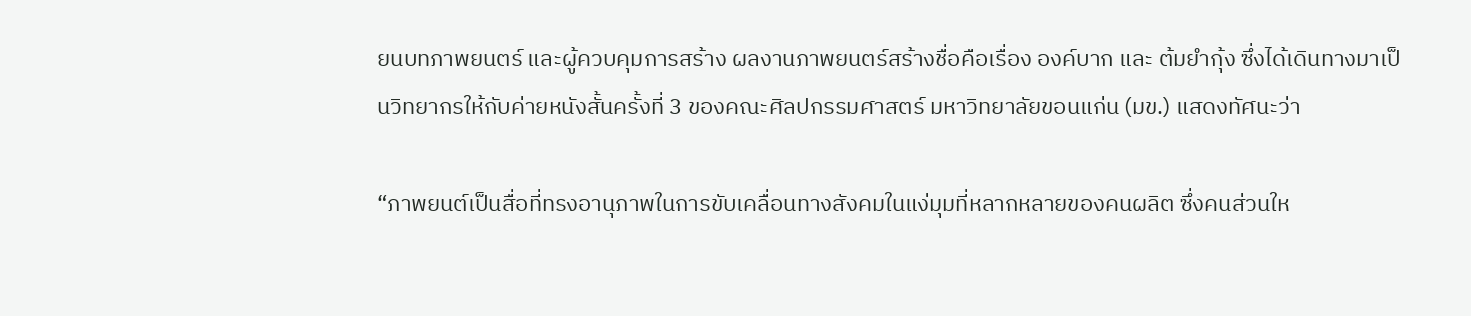ยนบทภาพยนตร์ และผู้ควบคุมการสร้าง ผลงานภาพยนตร์สร้างชื่อคือเรื่อง องค์บาก และ ต้มยำกุ้ง ซึ่งได้เดินทางมาเป็นวิทยากรให้กับค่ายหนังสั้นครั้งที่ 3 ของคณะศิลปกรรมศาสตร์ มหาวิทยาลัยขอนแก่น (มข.) แสดงทัศนะว่า

“ภาพยนต์เป็นสื่อที่ทรงอานุภาพในการขับเคลื่อนทางสังคมในแง่มุมที่หลากหลายของคนผลิต ซึ่งคนส่วนให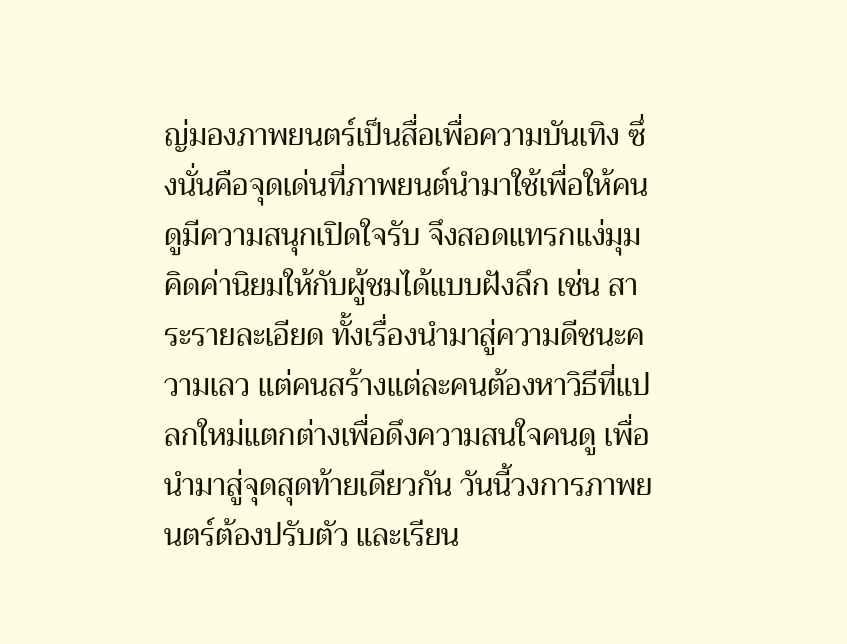ญ่มองภาพยนตร์เป็นสื่อเพื่อความบันเทิง ซึ่งนั่นคือจุดเด่นที่ภาพยนต์นำมาใช้เพื่อให้คนดูมีความสนุกเปิดใจรับ จึงสอดแทรกแง่มุมคิดค่านิยมให้กับผู้ชมได้แบบฝังลึก เช่น สาระรายละเอียด ทั้งเรื่องนำมาสู่ความดีชนะความเลว แต่คนสร้างแต่ละคนต้องหาวิธีที่แปลกใหม่แตกต่างเพื่อดึงความสนใจคนดู เพื่อนำมาสู่จุดสุดท้ายเดียวกัน วันนี้วงการภาพยนตร์ต้องปรับตัว และเรียน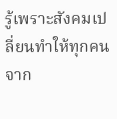รู้เพราะสังคมเปลี่ยนทำให้ทุกคนจาก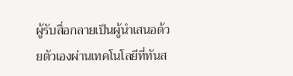ผู้รับสื่อกลายเป็นผู้นำเสนอด้วยตัวเองผ่านเทคโนโลยีที่ทันส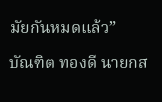มัยกันหมดแล้ว”

บัณฑิต ทองดี นายกส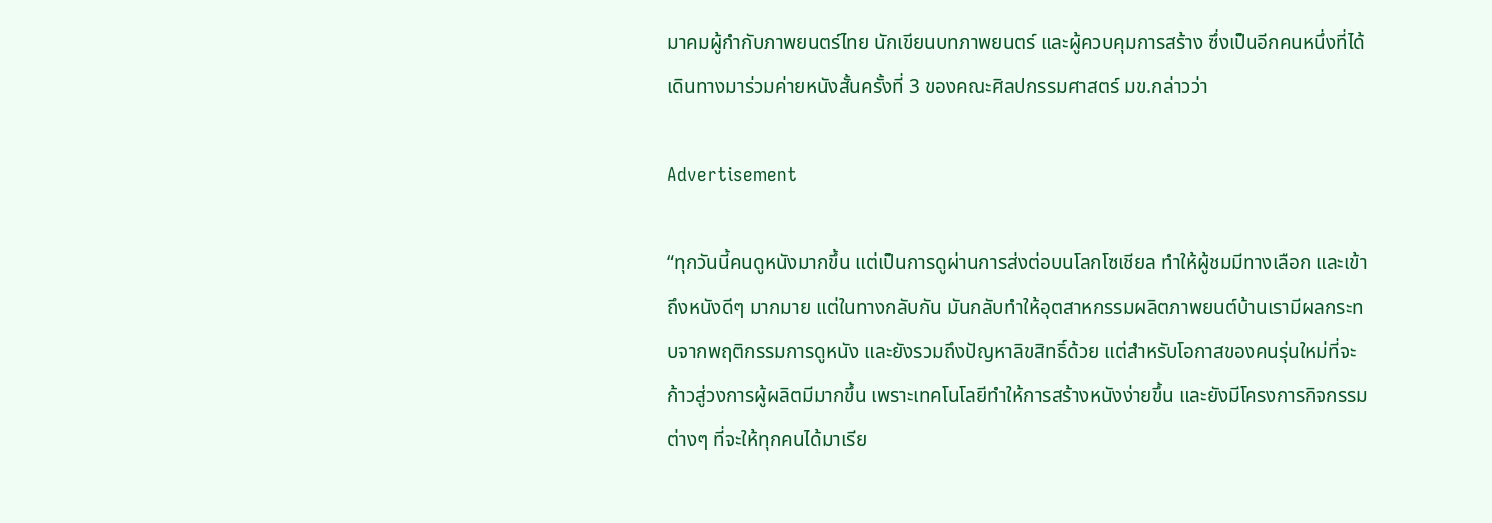มาคมผู้กำกับภาพยนตร์ไทย นักเขียนบทภาพยนตร์ และผู้ควบคุมการสร้าง ซึ่งเป็นอีกคนหนึ่งที่ได้เดินทางมาร่วมค่ายหนังสั้นครั้งที่ 3 ของคณะศิลปกรรมศาสตร์ มข.กล่าวว่า

Advertisement

“ทุกวันนี้คนดูหนังมากขึ้น แต่เป็นการดูผ่านการส่งต่อบนโลกโซเชียล ทำให้ผู้ชมมีทางเลือก และเข้าถึงหนังดีๆ มากมาย แต่ในทางกลับกัน มันกลับทำให้อุตสาหกรรมผลิตภาพยนต์บ้านเรามีผลกระทบจากพฤติกรรมการดูหนัง และยังรวมถึงปัญหาลิขสิทธิ์ด้วย แต่สำหรับโอกาสของคนรุ่นใหม่ที่จะก้าวสู่วงการผู้ผลิตมีมากขึ้น เพราะเทคโนโลยีทำให้การสร้างหนังง่ายขึ้น และยังมีโครงการกิจกรรมต่างๆ ที่จะให้ทุกคนได้มาเรีย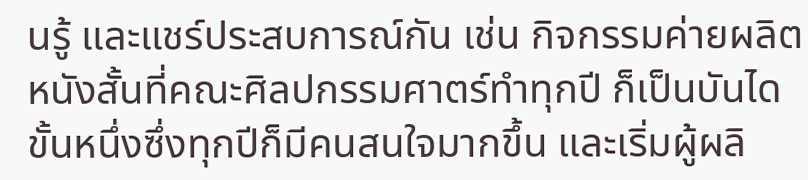นรู้ และแชร์ประสบการณ์กัน เช่น กิจกรรมค่ายผลิตหนังสั้นที่คณะศิลปกรรมศาตร์ทำทุกปี ก็เป็นบันไดขั้นหนึ่งซึ่งทุกปีก็มีคนสนใจมากขึ้น และเริ่มผู้ผลิ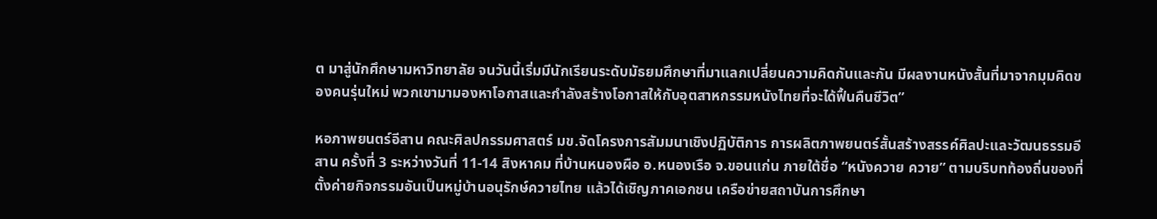ต มาสู่นักศึกษามหาวิทยาลัย จนวันนี้เริ่มมีนักเรียนระดับมัธยมศึกษาที่มาแลกเปลี่ยนความคิดกันและกัน มีผลงานหนังสั้นที่มาจากมุมคิดของคนรุ่นใหม่ พวกเขามามองหาโอกาสและกำลังสร้างโอกาสให้กับอุตสาหกรรมหนังไทยที่จะได้ฟื้นคืนชีวิต”

หอภาพยนตร์อีสาน คณะศิลปกรรมศาสตร์ มข.จัดโครงการสัมมนาเชิงปฏิบัติการ การผลิตภาพยนตร์สั้นสร้างสรรค์ศิลปะและวัฒนธรรมอีสาน ครั้งที่ 3 ระหว่างวันที่ 11-14 สิงหาคม ที่บ้านหนองผือ อ.หนองเรือ จ.ขอนแก่น ภายใต้ชื่อ “หนังควาย ควาย” ตามบริบทท้องถิ่นของที่ตั้งค่ายกิจกรรมอันเป็นหมู่บ้านอนุรักษ์ควายไทย แล้วได้เชิญภาคเอกชน เครือข่ายสถาบันการศึกษา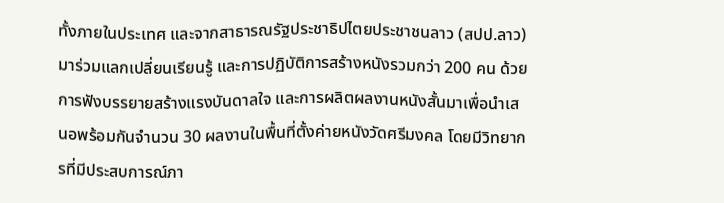ทั้งภายในประเทศ และจากสาธารณรัฐประชาธิปไตยประชาชนลาว (สปป.ลาว) มาร่วมแลกเปลี่ยนเรียนรู้ และการปฏิบัติการสร้างหนังรวมกว่า 200 คน ด้วยการฟังบรรยายสร้างแรงบันดาลใจ และการผลิตผลงานหนังสั้นมาเพื่อนำเสนอพร้อมกันจำนวน 30 ผลงานในพื้นที่ตั้งค่ายหนังวัดศรีมงคล โดยมีวิทยากรที่มีประสบการณ์ภา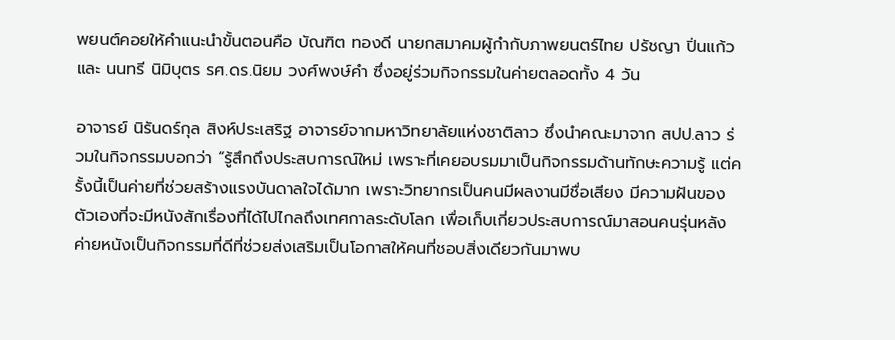พยนต์คอยให้คำแนะนำขั้นตอนคือ บัณฑิต ทองดี นายกสมาคมผู้กำกับภาพยนตร์ไทย ปรัชญา ปิ่นแก้ว และ นนทรี นิมิบุตร รศ.ดร.นิยม วงศ์พงษ์คำ ซึ่งอยู่ร่วมกิจกรรมในค่ายตลอดทั้ง 4 วัน

อาจารย์ นิรันดร์กุล สิงห์ประเสริฐ อาจารย์จากมหาวิทยาลัยแห่งชาติลาว ซึ่งนำคณะมาจาก สปป.ลาว ร่วมในกิจกรรมบอกว่า “รู้สึกถึงประสบการณ์ใหม่ เพราะที่เคยอบรมมาเป็นกิจกรรมด้านทักษะความรู้ แต่ครั้งนี้เป็นค่ายที่ช่วยสร้างแรงบันดาลใจได้มาก เพราะวิทยากรเป็นคนมีผลงานมีชื่อเสียง มีความฝันของตัวเองที่จะมีหนังสักเรื่องที่ได้ไปไกลถึงเทศกาลระดับโลก เพื่อเก็บเกี่ยวประสบการณ์มาสอนคนรุ่นหลัง ค่ายหนังเป็นกิจกรรมที่ดีที่ช่วยส่งเสริมเป็นโอกาสให้คนที่ชอบสิ่งเดียวกันมาพบ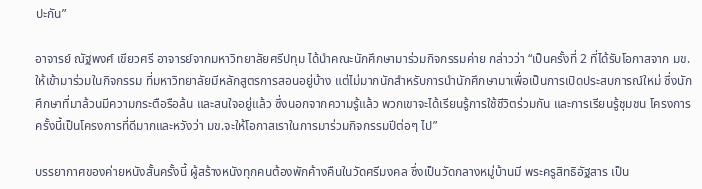ปะกัน”

อาจารย์ ณัฐพงศ์ เขียวศรี อาจารย์จากมหาวิทยาลัยศรีปทุม ได้นำคณะนักศึกษามาร่วมกิจกรรมค่าย กล่าวว่า “เป็นครั้งที่ 2 ที่ได้รับโอกาสจาก มข.ให้เข้ามาร่วมในกิจกรรม ที่มหาวิทยาลัยมีหลักสูตรการสอนอยู่บ้าง แต่ไม่มากนักสำหรับการนำนักศึกษามาเพื่อเป็นการเปิดประสบการณ์ใหม่ ซึ่งนักศึกษาที่มาล้วนมีความกระตือรือล้น และสนใจอยู่แล้ว ซึ่งนอกจากความรู้แล้ว พวกเขาจะได้เรียนรู้การใช้ชีวิตร่วมกัน และการเรียนรู้ชุมชน โครงการครั้งนี้เป็นโครงการที่ดีมากและหวังว่า มข.จะให้โอกาสเราในการมาร่วมกิจกรรมปีต่อๆ ไป”

บรรยากาศของค่ายหนังสั้นครั้งนี้ ผู้สร้างหนังทุกคนต้องพักค้างคืนในวัดศรีมงคล ซึ่งเป็นวัดกลางหมู่บ้านมี พระครูสิทธิอัฐสาร เป็น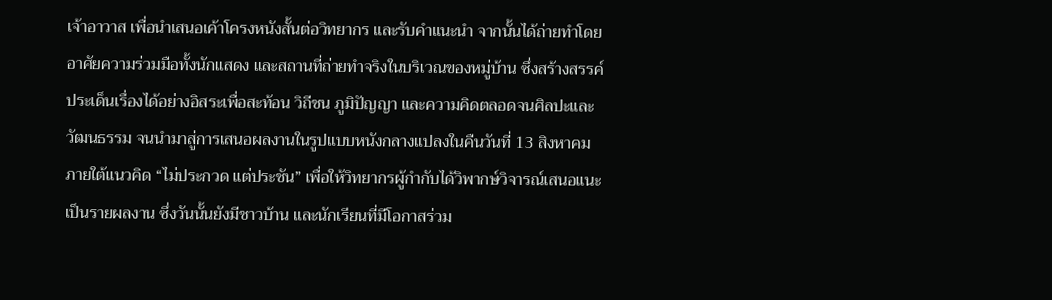เจ้าอาวาส เพื่อนำเสนอเค้าโครงหนังสั้นต่อวิทยากร และรับคำแนะนำ จากนั้นได้ถ่ายทำโดยอาศัยความร่วมมือทั้งนักแสดง และสถานที่ถ่ายทำจริงในบริเวณของหมู่บ้าน ซึ่งสร้างสรรค์ประเด็นเรื่องได้อย่างอิสระเพื่อสะท้อน วิถีชน ภูมิปัญญา และความคิดตลอดจนศิลปะและวัฒนธรรม จนนำมาสู่การเสนอผลงานในรูปแบบหนังกลางแปลงในคืนวันที่ 13 สิงหาคม ภายใต้แนวคิด “ไม่ประกวด แต่ประชัน” เพื่อให้วิทยากรผู้กำกับได้วิพากษ์วิจารณ์เสนอแนะเป็นรายผลงาน ซึ่งวันนั้นยังมีชาวบ้าน และนักเรียนที่มีโอกาสร่วม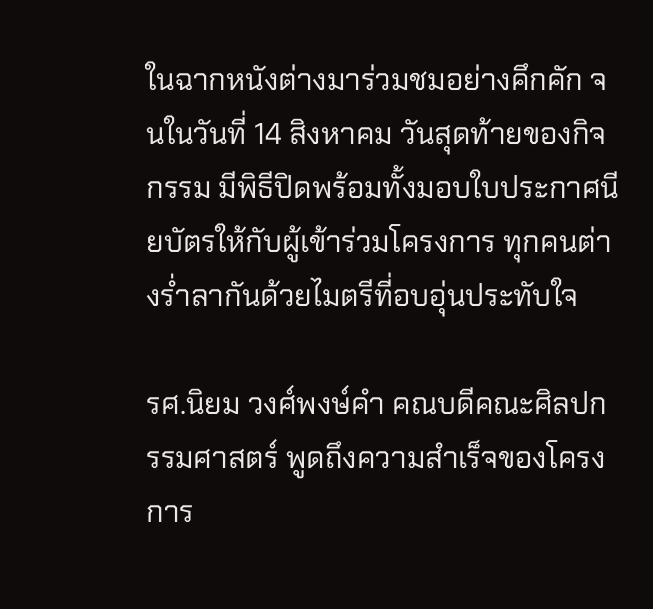ในฉากหนังต่างมาร่วมชมอย่างคึกคัก จนในวันที่ 14 สิงหาคม วันสุดท้ายของกิจกรรม มีพิธีปิดพร้อมทั้งมอบใบประกาศนียบัตรให้กับผู้เข้าร่วมโครงการ ทุกคนต่างร่ำลากันด้วยไมตรีที่อบอุ่นประทับใจ

รศ.นิยม วงศ์พงษ์คำ คณบดีคณะศิลปกรรมศาสตร์ พูดถึงความสำเร็จของโครงการ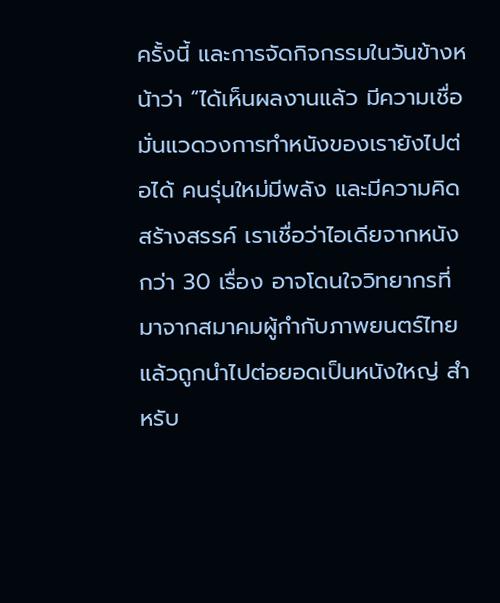ครั้งนี้ และการจัดกิจกรรมในวันข้างหน้าว่า “ได้เห็นผลงานแล้ว มีความเชื่อมั่นแวดวงการทำหนังของเรายังไปต่อได้ คนรุ่นใหม่มีพลัง และมีความคิดสร้างสรรค์ เราเชื่อว่าไอเดียจากหนังกว่า 30 เรื่อง อาจโดนใจวิทยากรที่มาจากสมาคมผู้กำกับภาพยนตร์ไทย แล้วถูกนำไปต่อยอดเป็นหนังใหญ่ สำหรับ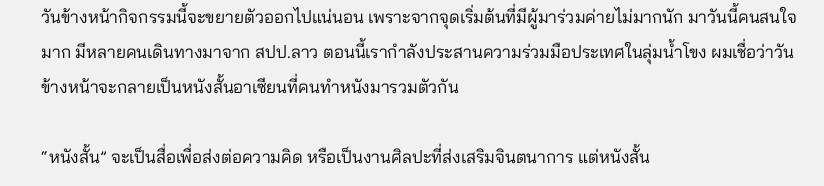วันข้างหน้ากิจกรรมนี้จะขยายตัวออกไปแน่นอน เพราะจากจุดเริ่มต้นที่มีผู้มาร่วมค่ายไม่มากนัก มาวันนี้คนสนใจมาก มีหลายคนเดินทางมาจาก สปป.ลาว ตอนนี้เรากำลังประสานความร่วมมือประเทศในลุ่มน้ำโขง ผมเชื่อว่าวันข้างหน้าจะกลายเป็นหนังสั้นอาเซียนที่คนทำหนังมารวมตัวกัน

“หนังสั้น” จะเป็นสื่อเพื่อส่งต่อความคิด หรือเป็นงานศิลปะที่ส่งเสริมจินตนาการ แต่หนังสั้น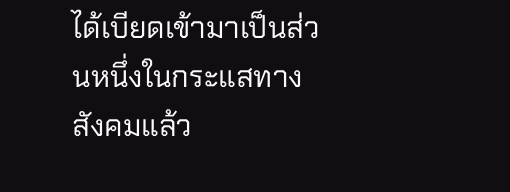ได้เบียดเข้ามาเป็นส่วนหนึ่งในกระแสทางสังคมแล้ว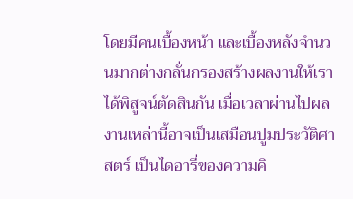โดยมีคนเบื้องหน้า และเบื้องหลังจำนวนมากต่างกลั่นกรองสร้างผลงานให้เราได้พิสูจน์ตัดสินกัน เมื่อเวลาผ่านไปผลงานเหล่านี้อาจเป็นเสมือนปูมประวัติศาสตร์ เป็นไดอารี่ของความคิ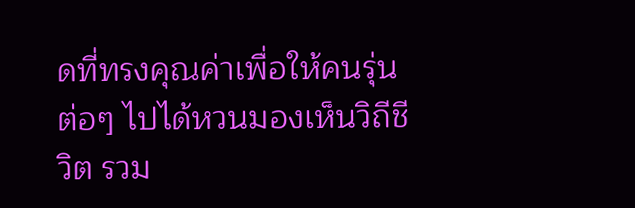ดที่ทรงคุณค่าเพื่อให้คนรุ่นต่อๆ ไปได้หวนมองเห็นวิถีชีวิต รวม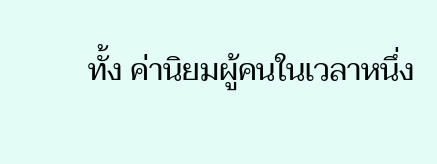ทั้ง ค่านิยมผู้คนในเวลาหนึ่ง